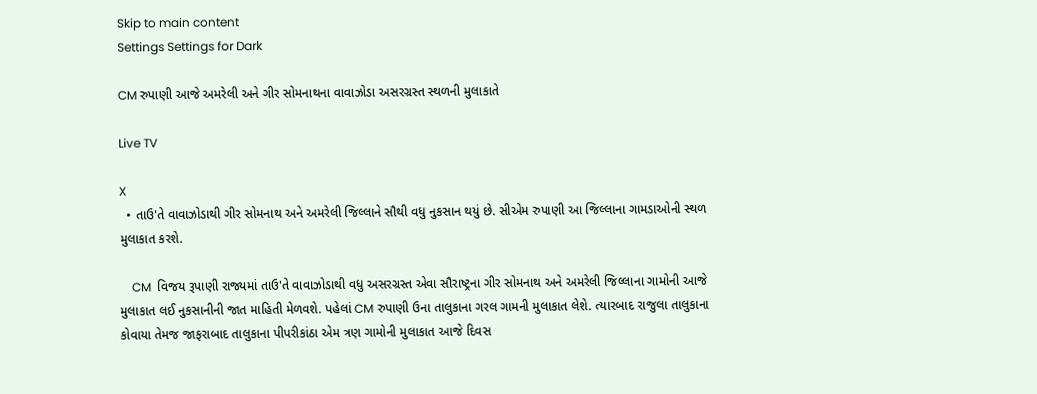Skip to main content
Settings Settings for Dark

CM રુપાણી આજે અમરેલી અને ગીર સોમનાથના વાવાઝોડા અસરગ્રસ્ત સ્થળની મુલાકાતે

Live TV

X
  • તાઉ'તે વાવાઝોડાથી ગીર સોમનાથ અને અમરેલી જિલ્લાને સૌથી વધુ નુકસાન થયું છે. સીએમ રુપાણી આ જિલ્લાના ગામડાઓની સ્થળ મુલાકાત કરશે.

    CM  વિજય રૂપાણી રાજ્યમાં તાઉ'તે વાવાઝોડાથી વધુ અસરગ્રસ્ત એવા સૌરાષ્ટ્રના ગીર સોમનાથ અને અમરેલી જિલ્લાના ગામોની આજે મુલાકાત લઈ નુકસાનીની જાત માહિતી મેળવશે. પહેલાં CM રુપાણી ઉના તાલુકાના ગરલ ગામની મુલાકાત લેશે. ત્યારબાદ રાજુલા તાલુકાના કોવાયા તેમજ જાફરાબાદ તાલુકાના પીપરીકાંઠા એમ ત્રણ ગામોની મુલાકાત આજે દિવસ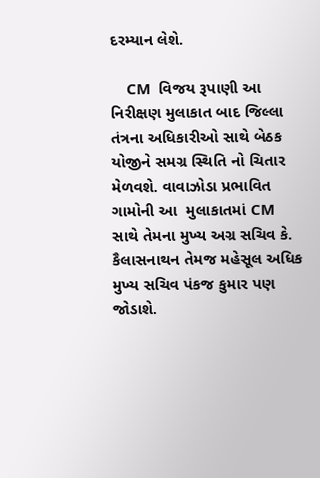દરમ્યાન લેશે.

    CM  વિજય રૂપાણી આ નિરીક્ષણ મુલાકાત બાદ જિલ્લા તંત્રના અધિકારીઓ સાથે બેઠક યોજીને સમગ્ર સ્થિતિ નો ચિતાર મેળવશે. વાવાઝોડા પ્રભાવિત ગામોની આ  મુલાકાતમાં CM સાથે તેમના મુખ્ય અગ્ર સચિવ કે. કૈલાસનાથન તેમજ મહેસૂલ અધિક મુખ્ય સચિવ પંકજ કુમાર પણ જોડાશે.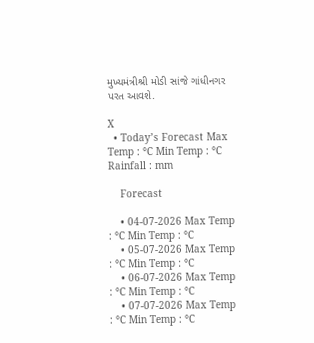મુખ્યમંત્રીશ્રી મોડી સાંજે ગાંધીનગર પરત આવશે.

X
  • Today’s Forecast Max Temp : °C Min Temp : °C Rainfall : mm

    Forecast

    • 04-07-2026 Max Temp : °C Min Temp : °C
    • 05-07-2026 Max Temp : °C Min Temp : °C
    • 06-07-2026 Max Temp : °C Min Temp : °C
    • 07-07-2026 Max Temp : °C Min Temp : °C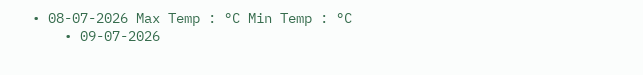• 08-07-2026 Max Temp : °C Min Temp : °C
    • 09-07-2026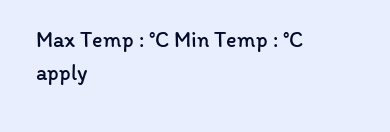Max Temp : °C Min Temp : °C
apply